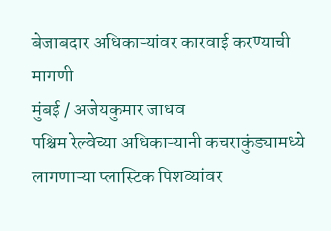बेजाबदार अधिकाऱ्यांवर कारवाई करण्याची मागणी
मुंबई / अजेयकुमार जाधव
पश्चिम रेल्वेच्या अधिकाऱ्यानी कचराकुंड्यामध्ये लागणाऱ्या प्लास्टिक पिशव्यांवर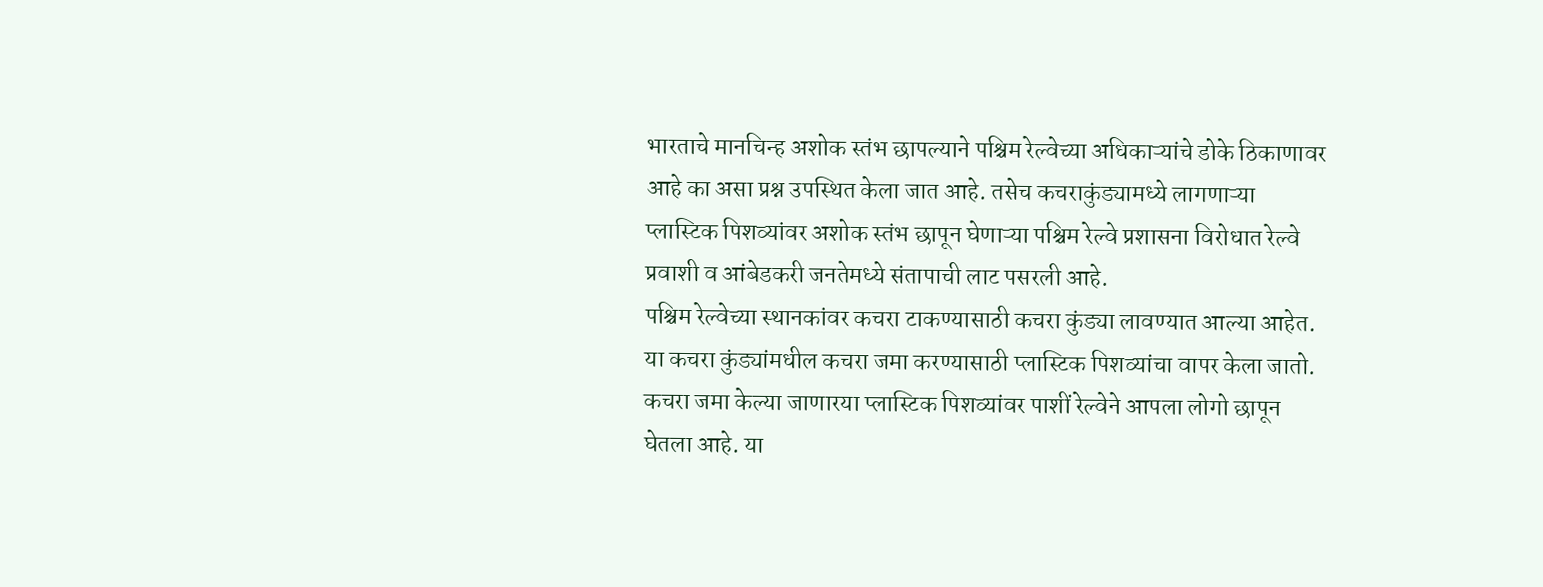भारताचे मानचिन्ह अशोक स्तंभ छापल्याने पश्चिम रेल्वेच्या अधिकाऱ्यांचे डोके ठिकाणावर आहे का असा प्रश्न उपस्थित केला जात आहे. तसेच कचराकुंड्यामध्ये लागणाऱ्या प्लास्टिक पिशव्यांवर अशोक स्तंभ छापून घेणाऱ्या पश्चिम रेल्वे प्रशासना विरोधात रेल्वे प्रवाशी व आंबेडकरी जनतेमध्ये संतापाची लाट पसरली आहे.
पश्चिम रेल्वेच्या स्थानकांवर कचरा टाकण्यासाठी कचरा कुंड्या लावण्यात आल्या आहेत. या कचरा कुंड्यांमधील कचरा जमा करण्यासाठी प्लास्टिक पिशव्यांचा वापर केला जातो. कचरा जमा केल्या जाणारया प्लास्टिक पिशव्यांवर पाशीं रेल्वेने आपला लोगो छापून घेतला आहे. या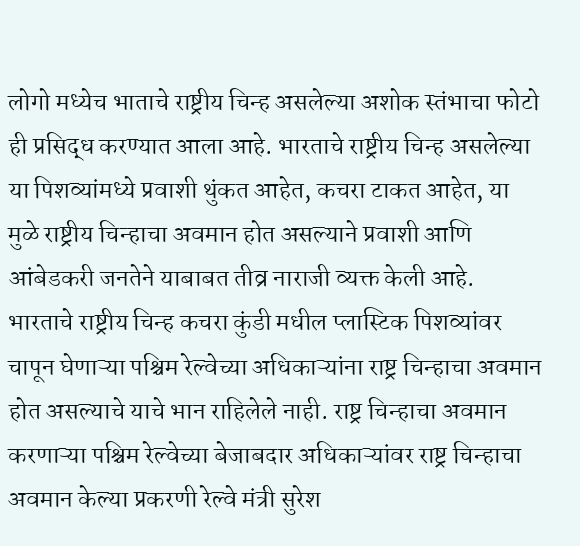लोगो मध्येच भाताचे राष्ट्रीय चिन्ह असलेल्या अशोक स्तंभाचा फोटो ही प्रसिद्ध करण्यात आला आहे. भारताचे राष्ट्रीय चिन्ह असलेल्या या पिशव्यांमध्ये प्रवाशी थुंकत आहेत, कचरा टाकत आहेत, या मुळे राष्ट्रीय चिन्हाचा अवमान होत असल्याने प्रवाशी आणि आंबेडकरी जनतेने याबाबत तीव्र नाराजी व्यक्त केली आहे.
भारताचे राष्ट्रीय चिन्ह कचरा कुंडी मधील प्लास्टिक पिशव्यांवर चापून घेणाऱ्या पश्चिम रेल्वेच्या अधिकाऱ्यांना राष्ट्र चिन्हाचा अवमान होत असल्याचे याचे भान राहिलेले नाही. राष्ट्र चिन्हाचा अवमान करणाऱ्या पश्चिम रेल्वेच्या बेजाबदार अधिकाऱ्यांवर राष्ट्र चिन्हाचा अवमान केल्या प्रकरणी रेल्वे मंत्री सुरेश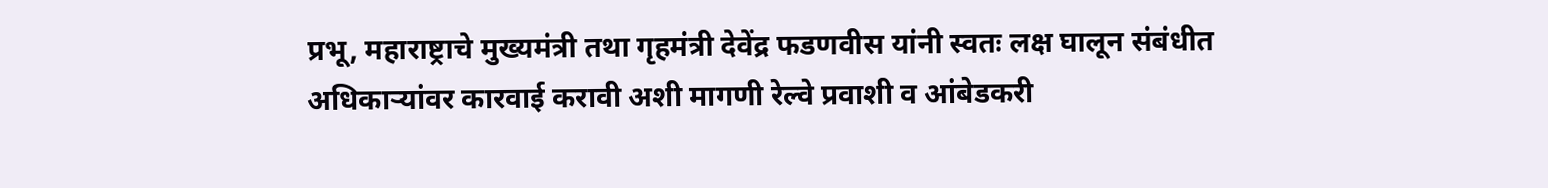प्रभू, महाराष्ट्राचे मुख्यमंत्री तथा गृहमंत्री देवेंद्र फडणवीस यांनी स्वतः लक्ष घालून संबंधीत अधिकाऱ्यांवर कारवाई करावी अशी मागणी रेल्वे प्रवाशी व आंबेडकरी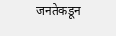जनतेकडून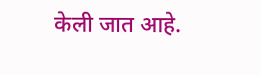केली जात आहे.